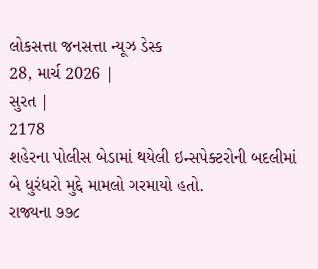લોકસત્તા જનસત્તા ન્યૂઝ ડેસ્ક
28, માર્ચ 2026 |
સુરત |
2178
શહેરના પોલીસ બેડામાં થયેલી ઇન્સપેક્ટરોની બદલીમાં બે ધુરંધરો મુદ્દે મામલો ગરમાયો હતો.
રાજ્યના ૭૭૮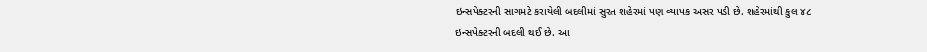ઇન્સપેક્ટરની સાગમટે કરાયેલી બદલીમાં સુરત શહેરમાં પણ વ્યાપક અસર પડી છે. શહેરમાંથી કુલ ૪૮ ઇન્સપેક્ટરની બદલી થઈ છે. આ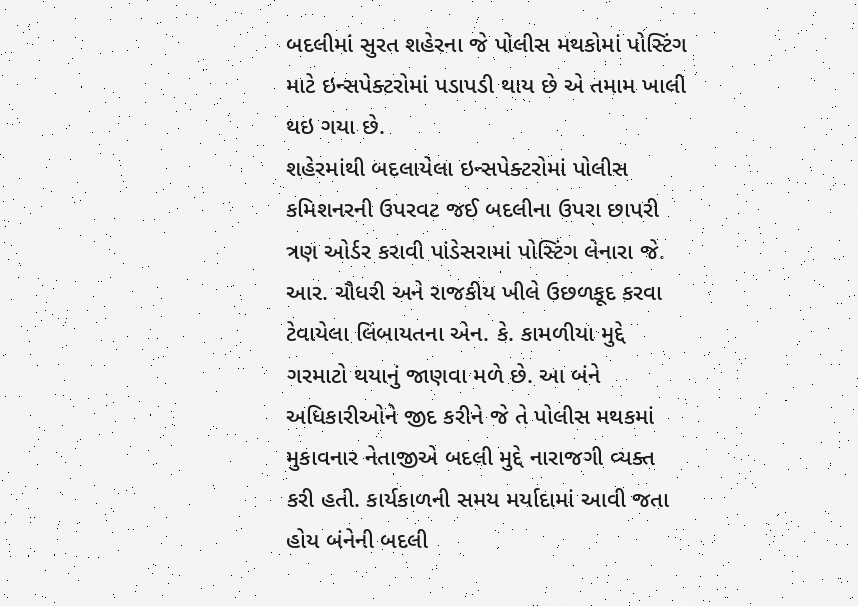બદલીમાં સુરત શહેરના જે પોલીસ મથકોમાં પોસ્ટિંગ માટે ઇન્સપેક્ટરોમાં પડાપડી થાય છે એ તમામ ખાલી થઇ ગયા છે.
શહેરમાંથી બદલાયેલા ઇન્સપેક્ટરોમાં પોલીસ કમિશનરની ઉપરવટ જઈ બદલીના ઉપરા છાપરી ત્રણ ઓર્ડર કરાવી પાંડેસરામાં પોસ્ટિંગ લેનારા જે. આર. ચૌધરી અને રાજકીય ખીલે ઉછળકૂદ કરવા ટેવાયેલા લિંબાયતના એન. કે. કામળીયા મુદ્દે ગરમાટો થયાનું જાણવા મળે છે. આ બંને અધિકારીઓને જીદ કરીને જે તે પોલીસ મથકમાં મુકાવનાર નેતાજીએ બદલી મુદ્દે નારાજગી વ્યક્ત કરી હતી. કાર્યકાળની સમય મર્યાદામાં આવી જતા હોય બંનેની બદલી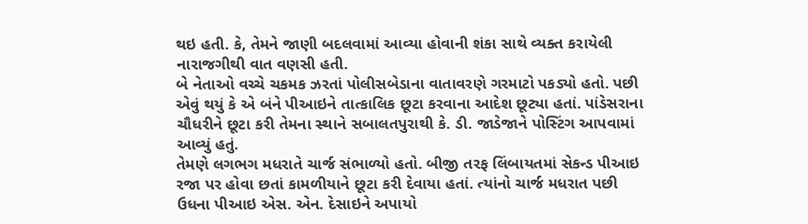થઇ હતી. કે, તેમને જાણી બદલવામાં આવ્યા હોવાની શંકા સાથે વ્યક્ત કરાયેલી નારાજગીથી વાત વણસી હતી.
બે નેતાઓ વચ્ચે ચકમક ઝરતાં પોલીસબેડાના વાતાવરણે ગરમાટો પકડ્યો હતો. પછી એવું થયું કે એ બંને પીઆઇને તાત્કાલિક છૂટા કરવાના આદેશ છૂટ્યા હતાં. પાંડેસરાના ચૌધરીને છૂટા કરી તેમના સ્થાને સબાલતપુરાથી કે. ડી. જાડેજાને પોસ્ટિંગ આપવામાં આવ્યું હતું.
તેમણે લગભગ મધરાતે ચાર્જ સંભાળ્યો હતો. બીજી તરફ લિંબાયતમાં સેકન્ડ પીઆઇ રજા પર હોવા છતાં કામળીયાને છૂટા કરી દેવાયા હતાં. ત્યાંનો ચાર્જ મધરાત પછી ઉધના પીઆઇ એસ. એન. દેસાઇને અપાયો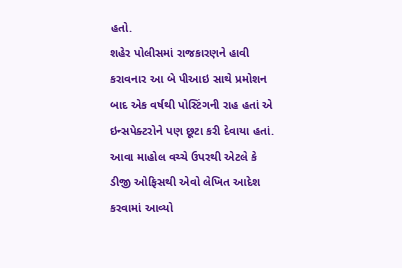હતો.
શહેર પોલીસમાં રાજકારણને હાવી કરાવનાર આ બે પીઆઇ સાથે પ્રમોશન બાદ એક વર્ષથી પોસ્ટિંગની રાહ હતાં એ ઇન્સપેક્ટરોને પણ છૂટા કરી દેવાયા હતાં. આવા માહોલ વચ્ચે ઉપરથી એટલે કે ડીજી ઓફિસથી એવો લેખિત આદેશ કરવામાં આવ્યો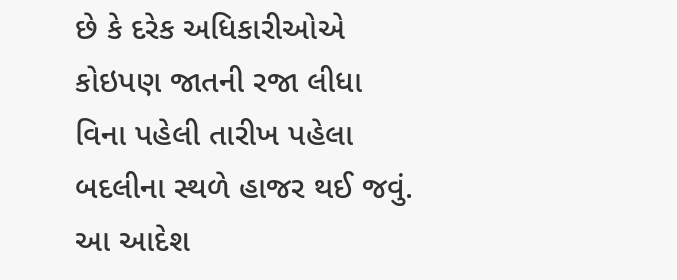છે કે દરેક અધિકારીઓએ કોઇપણ જાતની રજા લીધા વિના પહેલી તારીખ પહેલા બદલીના સ્થળે હાજર થઈ જવું. આ આદેશ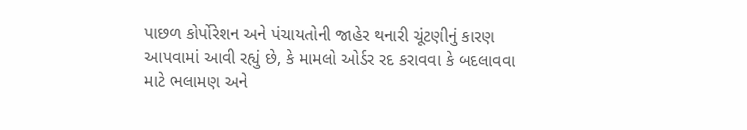પાછળ કોર્પોરેશન અને પંચાયતોની જાહેર થનારી ચૂંટણીનું કારણ આપવામાં આવી રહ્યું છે, કે મામલો ઓર્ડર રદ કરાવવા કે બદલાવવા માટે ભલામણ અને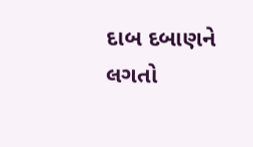દાબ દબાણને લગતો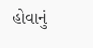હોવાનું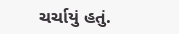ચર્ચાયું હતું.